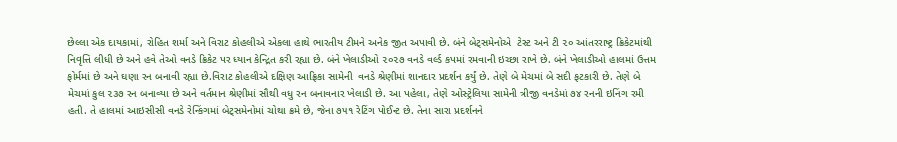છેલ્લા એક દાયકામાં, રોહિત શર્મા અને વિરાટ કોહલીએ એકલા હાથે ભારતીય ટીમને અનેક જીત અપાવી છે. બંને બેટ્‌સમેનોએ  ટેસ્ટ અને ટી ૨૦ આંતરરાષ્ટ્ર ક્રિકેટમાંથી નિવૃત્તિ લીધી છે અને હવે તેઓ વનડે ક્રિકેટ પર ધ્યાન કેન્દ્રિત કરી રહ્યા છે. બંને ખેલાડીઓ ૨૦૨૭ વનડે વર્લ્ડ કપમાં રમવાની ઇચ્છા રાખે છે. બંને ખેલાડીઓ હાલમાં ઉત્તમ ફોર્મમાં છે અને ઘણા રન બનાવી રહ્યા છે.વિરાટ કોહલીએ દક્ષિણ આફ્રિકા સામેની  વનડે શ્રેણીમાં શાનદાર પ્રદર્શન કર્યું છે. તેણે બે મેચમાં બે સદી ફટકારી છે. તેણે બે મેચમાં કુલ ૨૩૭ રન બનાવ્યા છે અને વર્તમાન શ્રેણીમાં સૌથી વધુ રન બનાવનાર ખેલાડી છે. આ પહેલા, તેણે ઓસ્ટ્રેલિયા સામેની ત્રીજી વનડેમાં ૭૪ રનની ઇનિંગ રમી હતી. તે હાલમાં આઇસીસી વનડે રેન્કિંગમાં બેટ્‌સમેનોમાં ચોથા ક્રમે છે, જેના ૭૫૧ રેટિંગ પોઈન્ટ છે. તેના સારા પ્રદર્શનને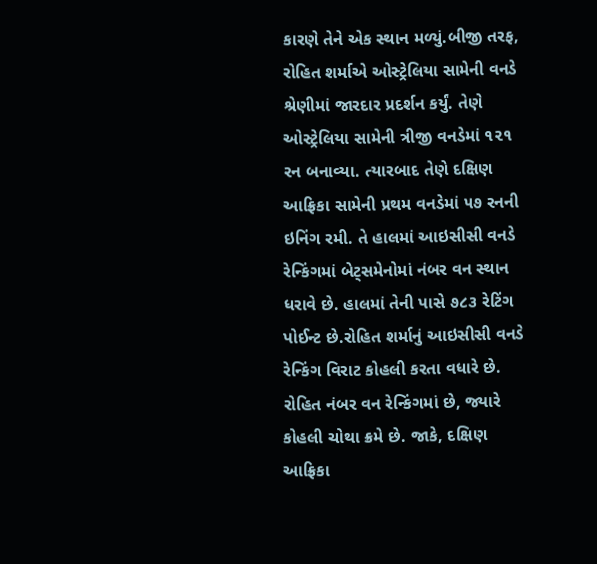કારણે તેને એક સ્થાન મળ્યું.બીજી તરફ, રોહિત શર્માએ ઓસ્ટ્રેલિયા સામેની વનડે શ્રેણીમાં જારદાર પ્રદર્શન કર્યું. તેણે ઓસ્ટ્રેલિયા સામેની ત્રીજી વનડેમાં ૧૨૧ રન બનાવ્યા. ત્યારબાદ તેણે દક્ષિણ આફ્રિકા સામેની પ્રથમ વનડેમાં ૫૭ રનની ઇનિંગ રમી. તે હાલમાં આઇસીસી વનડે રેન્કિંગમાં બેટ્‌સમેનોમાં નંબર વન સ્થાન ધરાવે છે. હાલમાં તેની પાસે ૭૮૩ રેટિંગ પોઈન્ટ છે.રોહિત શર્માનું આઇસીસી વનડે  રેન્કિંગ વિરાટ કોહલી કરતા વધારે છે. રોહિત નંબર વન રેન્કિંગમાં છે, જ્યારે કોહલી ચોથા ક્રમે છે. જાકે, દક્ષિણ આફ્રિકા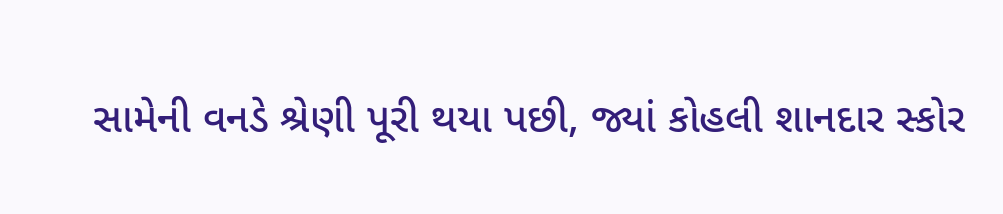સામેની વનડે શ્રેણી પૂરી થયા પછી, જ્યાં કોહલી શાનદાર સ્કોર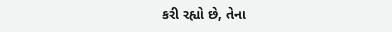કરી રહ્યો છે, તેના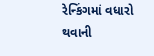રેન્કિંગમાં વધારો થવાની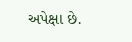અપેક્ષા છે.